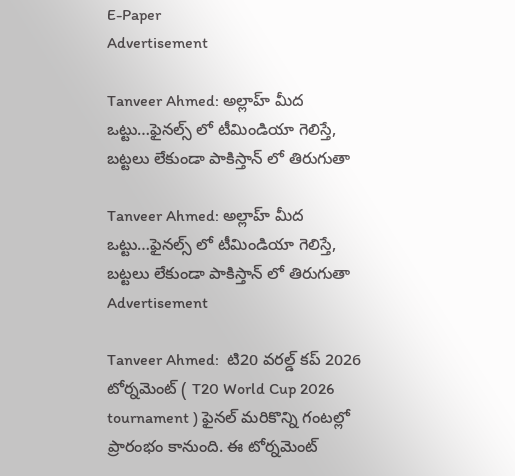E-Paper
Advertisement

Tanveer Ahmed: అల్లాహ్ మీద ఒట్టు…ఫైన‌ల్స్ లో టీమిండియా గెలిస్తే, బ‌ట్ట‌లు లేకుండా పాకిస్తాన్ లో తిరుగుతా

Tanveer Ahmed: అల్లాహ్ మీద ఒట్టు…ఫైన‌ల్స్ లో టీమిండియా గెలిస్తే, బ‌ట్ట‌లు లేకుండా పాకిస్తాన్ లో తిరుగుతా
Advertisement

Tanveer Ahmed:  టి20 వరల్డ్ కప్ 2026 టోర్నమెంట్ ( T20 World Cup 2026 tournament ) ఫైనల్ మరికొన్ని గంటల్లో ప్రారంభం కానుంది. ఈ టోర్నమెంట్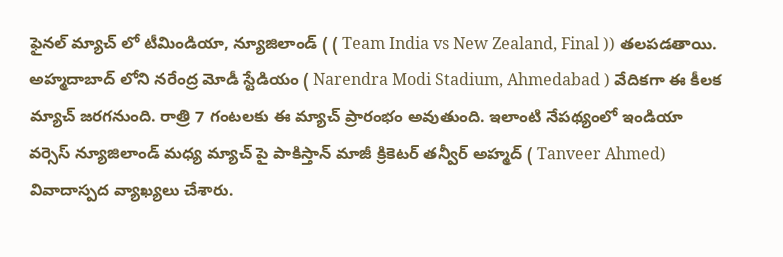ఫైనల్ మ్యాచ్ లో టీమిండియా, న్యూజిలాండ్ ( ( Team India vs New Zealand, Final )) తలపడతాయి. అహ్మదాబాద్ లోని నరేంద్ర మోడీ స్టేడియం ( Narendra Modi Stadium, Ahmedabad ) వేదికగా ఈ కీలక మ్యాచ్ జరగనుంది. రాత్రి 7 గంటలకు ఈ మ్యాచ్ ప్రారంభం అవుతుంది. ఇలాంటి నేపథ్యంలో ఇండియా వర్సెస్ న్యూజిలాండ్ మధ్య మ్యాచ్ పై పాకిస్తాన్ మాజీ క్రికెటర్ తన్వీర్ అహ్మద్ ( Tanveer Ahmed) వివాదాస్పద వ్యాఖ్యలు చేశారు.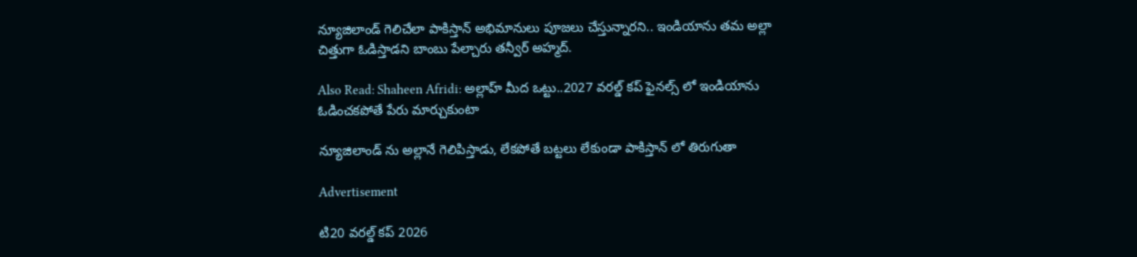న్యూజిలాండ్ గెలిచేలా పాకిస్తాన్ అభిమానులు పూజలు చేస్తున్నారని.. ఇండియాను తమ అల్లా చిత్తుగా ఓడిస్తాడని బాంబు పేల్చారు తన్వీర్ అహ్మద్.

Also Read: Shaheen Afridi: అల్లాహ్ మీద ఒట్టు..2027 వ‌ర‌ల్డ్ క‌ప్ ఫైన‌ల్స్ లో ఇండియాను ఓడించ‌క‌పోతే పేరు మార్చుకుంటా

న్యూజిలాండ్ ను అల్లానే గెలిపిస్తాడు, లేక‌పోతే బ‌ట్ట‌లు లేకుండా పాకిస్తాన్ లో తిరుగుతా

Advertisement

టి20 వరల్డ్ కప్ 2026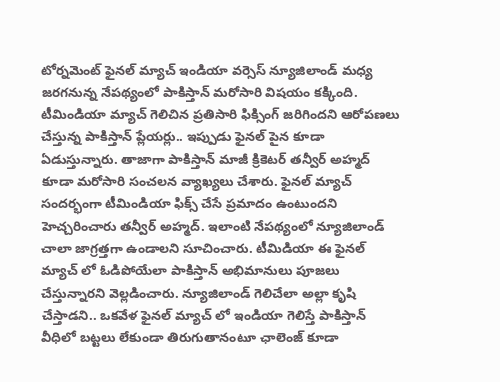టోర్నమెంట్ ఫైనల్ మ్యాచ్ ఇండియా వర్సెస్ న్యూజిలాండ్ మధ్య జరగనున్న నేపథ్యంలో పాకిస్తాన్ మరోసారి విషయం కక్కింది. టీమిండియా మ్యాచ్ గెలిచిన ప్రతిసారి ఫిక్సింగ్ జరిగిందని ఆరోపణలు చేస్తున్న పాకిస్తాన్ ప్లేయర్లు.. ఇప్పుడు ఫైనల్ పైన కూడా ఏడుస్తున్నారు. తాజాగా పాకిస్తాన్ మాజీ క్రికెటర్ తన్వీర్ అహ్మద్ కూడా మరోసారి సంచలన వ్యాఖ్యలు చేశారు. ఫైనల్ మ్యాచ్ సందర్భంగా టీమిండియా ఫిక్స్ చేసే ప్రమాదం ఉంటుందని హెచ్చరించారు తన్వీర్ అహ్మద్. ఇలాంటి నేపథ్యంలో న్యూజిలాండ్ చాలా జాగ్రత్తగా ఉండాలని సూచించారు. టీమిడియా ఈ ఫైనల్ మ్యాచ్ లో ఓడిపోయేలా పాకిస్తాన్ అభిమానులు పూజలు చేస్తున్నారని వెల్లడించారు. న్యూజిలాండ్ గెలిచేలా అల్లా కృషి చేస్తాడని.. ఒకవేళ ఫైనల్ మ్యాచ్ లో ఇండియా గెలిస్తే పాకిస్తాన్ వీధిలో బట్టలు లేకుండా తిరుగుతానంటూ ఛాలెంజ్ కూడా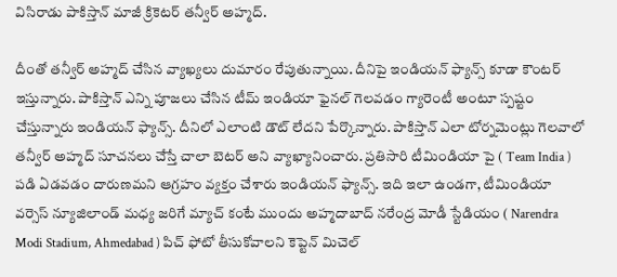విసిరాడు పాకిస్తాన్ మాజీ క్రికెటర్ తన్వీర్ అహ్మద్.

దీంతో తన్వీర్ అహ్మద్ చేసిన వ్యాఖ్యలు దుమారం రేపుతున్నాయి. దీనిపై ఇండియన్ ఫ్యాన్స్ కూడా కౌంటర్ ఇస్తున్నారు. పాకిస్తాన్ ఎన్ని పూజలు చేసిన టీమ్ ఇండియా ఫైనల్ గెలవడం గ్యారెంటీ అంటూ స్పష్టం చేస్తున్నారు ఇండియన్ ఫ్యాన్స్. దీనిలో ఎలాంటి డౌట్ లేదని పేర్కొన్నారు. పాకిస్తాన్ ఎలా టోర్నమెంట్లు గెలవాలో తన్వీర్ అహ్మద్ సూచనలు చేస్తే చాలా బెటర్ అని వ్యాఖ్యానించారు. ప్రతిసారి టీమిండియా పై ( Team India ) పడి ఏడవడం దారుణమని ఆగ్రహం వ్యక్తం చేశారు ఇండియన్ ఫ్యాన్స్. ఇది ఇలా ఉండగా, టీమిండియా వర్సెస్ న్యూజిలాండ్ మధ్య జరిగే మ్యాచ్ కంటే ముందు అహ్మదాబాద్ నరేంద్ర మోడీ స్టేడియం ( Narendra Modi Stadium, Ahmedabad ) పిచ్ ఫోటో తీసుకోవాలని కెప్టెన్ మిచెల్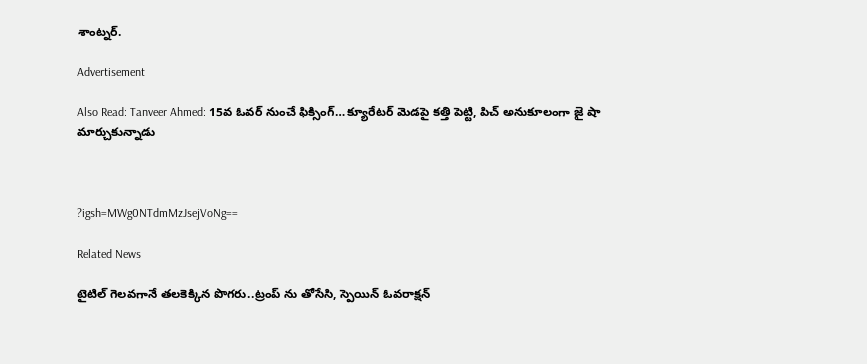శాంట్న‌ర్.

Advertisement

Also Read: Tanveer Ahmed: 15వ‌ ఓవర్ నుంచే ఫిక్సింగ్…క్యూరేటర్ మెడ‌పై క‌త్తి పెట్టి, పిచ్ అనుకూలంగా జై షా మార్చుకున్నాడు



?igsh=MWg0NTdmMzJsejVoNg==

Related News

టైటిల్ గెల‌వ‌గానే త‌ల‌కెక్కిన పొగ‌రు..ట్రంప్ ను తోసేసి, స్పెయిన్ ఓవ‌రాక్ష‌న్‌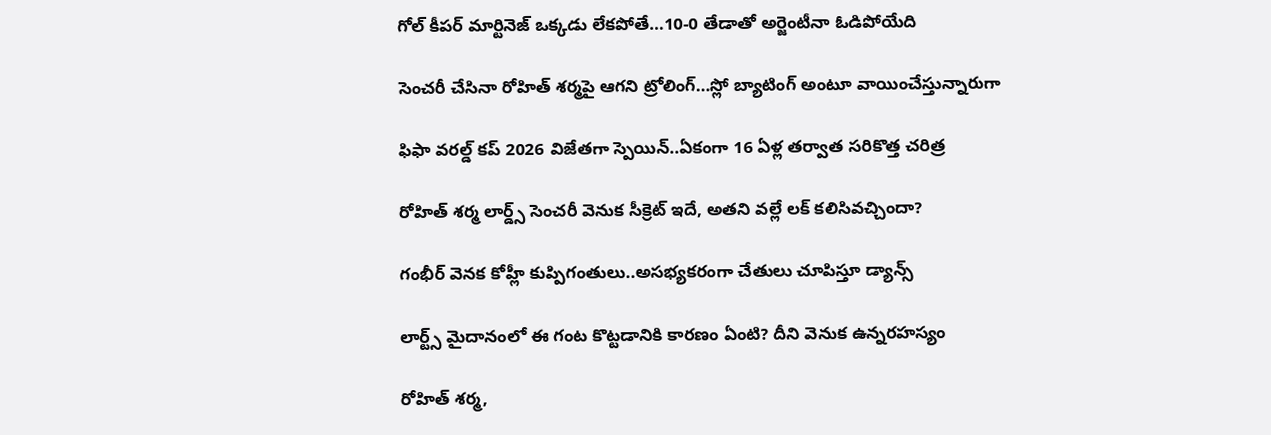గోల్ కీపర్ మార్టినెజ్ ఒక్క‌డు లేక‌పోతే…10-0 తేడాతో అర్జెంటీనా ఓడిపోయేది

సెంచ‌రీ చేసినా రోహిత్ శ‌ర్మ‌పై ఆగ‌ని ట్రోలింగ్…స్లో బ్యాటింగ్ అంటూ వాయించేస్తున్నారుగా

ఫిఫా వ‌ర‌ల్డ్ క‌ప్ 2026 విజేతగా స్పెయిన్‌..ఏకంగా 16 ఏళ్ల త‌ర్వాత స‌రికొత్త చ‌రిత్ర‌

రోహిత్ శ‌ర్మ లార్డ్స్ సెంచ‌రీ వెనుక సీక్రెట్ ఇదే, అత‌ని వ‌ల్లే ల‌క్ క‌లిసివ‌చ్చిందా?

గంభీర్ వెనక కోహ్లీ కుప్పిగంతులు..అస‌భ్యక‌రంగా చేతులు చూపిస్తూ డ్యాన్స్

లార్ట్స్ మైదానంలో ఈ గంట కొట్ట‌డానికి కార‌ణం ఏంటి? దీని వెనుక ఉన్న‌ర‌హ‌స్యం

రోహిత్ శ‌ర్మ‌,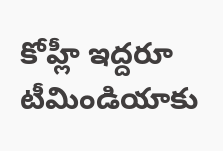కోహ్లీ ఇద్ద‌రూ టీమిండియాకు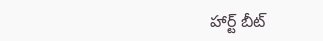హార్ట్ బీట్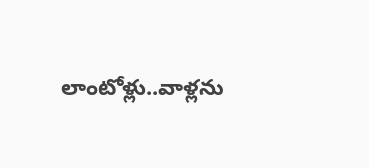లాంటోళ్లు..వాళ్ల‌ను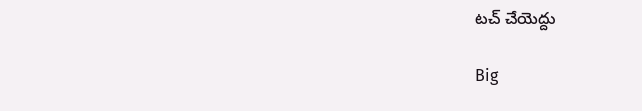ట‌చ్ చేయెద్దు

Big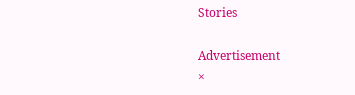Stories

Advertisement
×